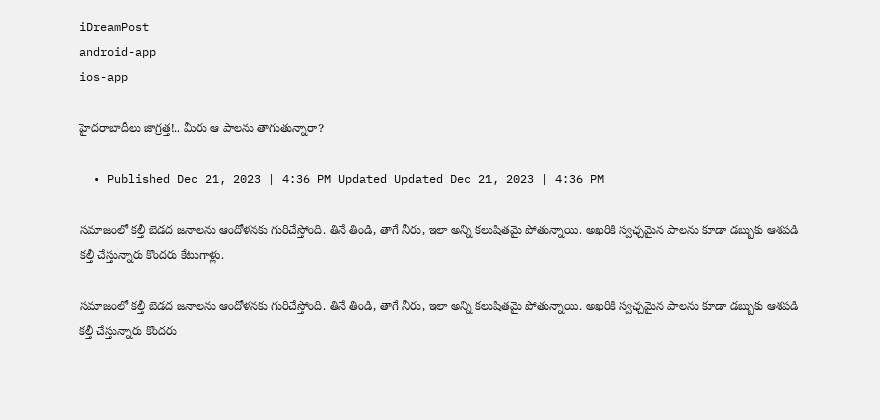iDreamPost
android-app
ios-app

హైదరాబాదీలు జాగ్రత్త!.. మీరు ఆ పాలను తాగుతున్నారా?

  • Published Dec 21, 2023 | 4:36 PM Updated Updated Dec 21, 2023 | 4:36 PM

సమాజంలో కల్తీ బెడద జనాలను ఆందోళనకు గురిచేస్తోంది. తినే తిండి, తాగే నీరు, ఇలా అన్ని కలుషితమై పోతున్నాయి. అఖరికి స్వఛ్చమైన పాలను కూడా డబ్బుకు ఆశపడి కల్తీ చేస్తున్నారు కొందరు కేటుగాళ్లు.

సమాజంలో కల్తీ బెడద జనాలను ఆందోళనకు గురిచేస్తోంది. తినే తిండి, తాగే నీరు, ఇలా అన్ని కలుషితమై పోతున్నాయి. అఖరికి స్వఛ్చమైన పాలను కూడా డబ్బుకు ఆశపడి కల్తీ చేస్తున్నారు కొందరు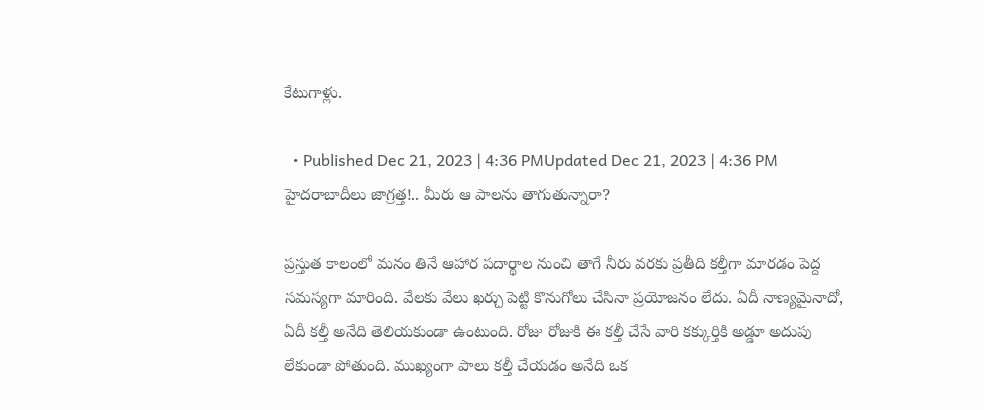కేటుగాళ్లు.

  • Published Dec 21, 2023 | 4:36 PMUpdated Dec 21, 2023 | 4:36 PM
హైదరాబాదీలు జాగ్రత్త!.. మీరు ఆ పాలను తాగుతున్నారా?

ప్రస్తుత కాలంలో మనం తినే ఆహార పదార్థాల నుంచి తాగే నీరు వరకు ప్రతీది కల్తీగా మారడం పెద్ద సమస్యగా మారింది. వేలకు వేలు ఖర్చు పెట్టి కొనుగోలు చేసినా ప్రయోజనం లేదు. ఏదీ నాణ్యమైనాదో, ఏదీ కల్తీ అనేది తెలియకుండా ఉంటుంది. రోజు రోజుకి ఈ కల్తీ చేసే వారి కక్కుర్తికి అడ్డూ అదుపు లేకుండా పోతుంది. ముఖ్యంగా పాలు కల్తీ చేయడం అనేది ఒక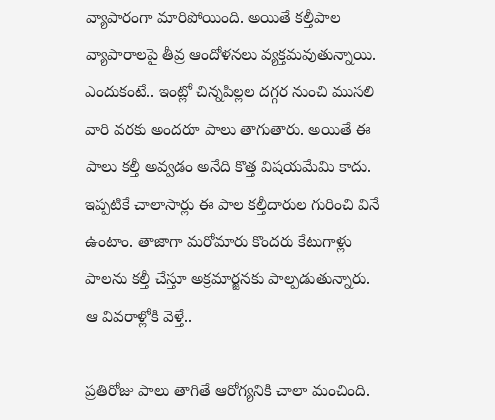వ్యాపారంగా మారిపోయింది. అయితే కల్తీపాల వ్యాపారాలపై తీవ్ర ఆందోళనలు వ్యక్తమవుతున్నాయి. ఎందుకంటే.. ఇంట్లో చిన్నపిల్లల దగ్గర నుంచి ముసలి వారి వరకు అందరూ పాలు తాగుతారు. అయితే ఈ పాలు కల్తీ అవ్వడం అనేది కొత్త విషయమేమి కాదు. ఇప్పటికే చాలాసార్లు ఈ పాల కల్తీదారుల గురించి వినే ఉంటాం. తాజాగా మరోమారు కొందరు కేటుగాళ్లు పాలను కల్తీ చేస్తూ అక్రమార్జనకు పాల్పడుతున్నారు. ఆ వివరాళ్లోకి వెళ్తే..

ప్రతిరోజు పాలు తాగితే ఆరోగ్యనికి చాలా మంచింది.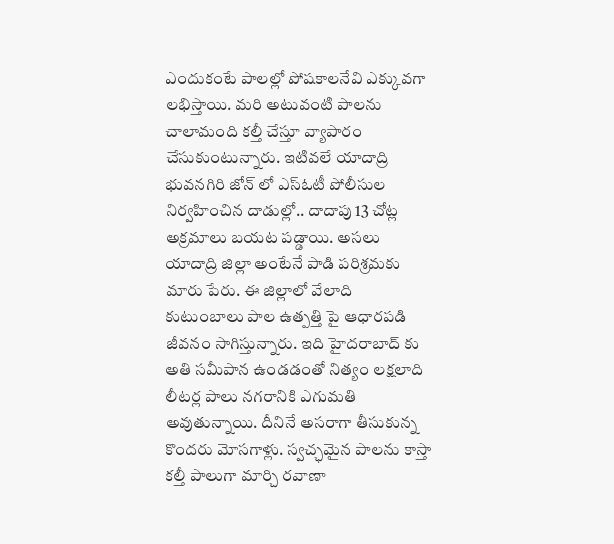ఎందుకంటే పాలల్లో పోషకాలనేవి ఎక్కువగా లభిస్తాయి. మరి అటువంటి పాలను చాలామంది కల్తీ చేస్తూ వ్యాపారం చేసుకుంటున్నారు. ఇటివలే యాదాద్రి భువనగిరి జోన్‌ లో ఎస్‌ఓటీ పోలీసుల నిర్వహించిన దాడుల్లో.. దాదాపు 13 చోట్ల అక్రమాలు బయట పడ్డాయి. అసలు యాదాద్రి జిల్లా అంటేనే పాడి పరిశ్రమకు మారు పేరు. ఈ జిల్లాలో వేలాది కుటుంబాలు పాల ఉత్పత్తి పై ఆధారపడి జీవనం సాగిస్తున్నారు. ఇది హైదరాబాద్ కు అతి సమీపాన ఉండడంతో నిత్యం లక్షలాది లీటర్ల పాలు నగరానికి ఎగుమతి అవుతున్నాయి. దీనినే అసరాగా తీసుకున్న కొందరు మోసగాళ్లు. స్వచ్ఛమైన పాలను కాస్తా కల్తీ పాలుగా మార్చి రవాణా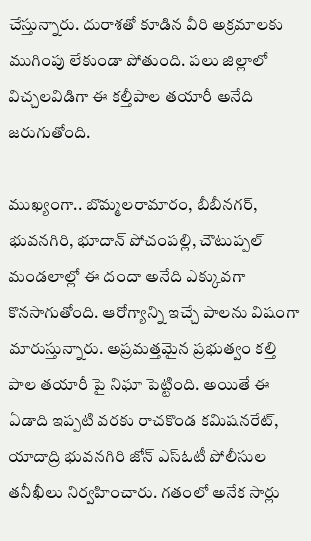చేస్తున్నారు. దురాశతో కూడిన వీరి అక్రమాలకు ముగింపు లేకుండా పోతుంది. పలు జిల్లాలో విచ్చలవిడిగా ఈ కల్తీపాల తయారీ అనేది జరుగుతోంది.

ముఖ్యంగా.. బొమ్మలరామారం, బీబీనగర్‌, భువనగిరి, భూదాన్‌ పోచంపల్లి, చౌటుప్పల్ మండలాల్లో ఈ దందా అనేది ఎక్కువగా కొనసాగుతోంది. ఆరోగ్యాన్ని ఇచ్చే పాలను విషంగా మారుస్తున్నారు. అప్రమత్తమైన ప్రభుత్వం కల్తి పాల తయారీ పై నిఘా పెట్టింది. అయితే ఈ ఏడాది ఇప్పటి వరకు రాచకొండ కమిషనరేట్‌, యాదాద్రి భువనగిరి జోన్‌ ఎస్‌ఓటీ పోలీసుల తనీఖీలు నిర్వహించారు. గతంలో అనేక సార్లు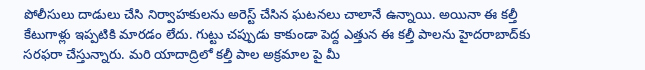పోలీసులు దాడులు చేసి నిర్వాహకులను అరెస్ట్‌ చేసిన ఘటనలు చాలానే ఉన్నాయి. అయినా ఈ కల్తీ కేటుగాళ్లు ఇప్పటికి మారడం లేదు. గుట్టు చప్పుడు కాకుండా పెద్ద ఎత్తున ఈ కల్తీ పాలను హైదరాబాద్‌కు సరఫరా చేస్తున్నారు. మరి యాదాద్రిలో కల్తీ పాల అక్రమాల పై మీ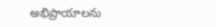అభిప్రాయాలను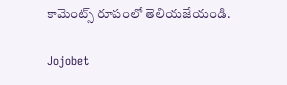కామెంట్స్ రూపంలో తెలియజేయండి.

Jojobet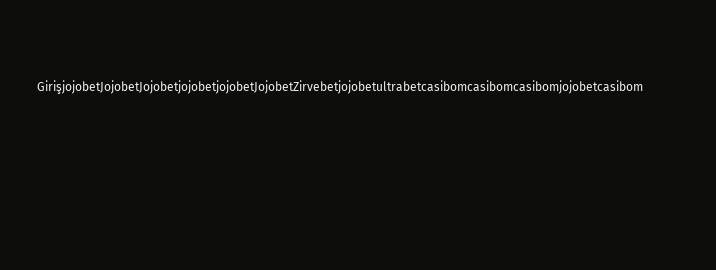GirişjojobetJojobetJojobetjojobetjojobetJojobetZirvebetjojobetultrabetcasibomcasibomcasibomjojobetcasibom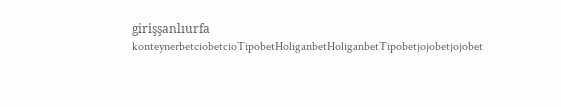girişşanlıurfa konteynerbetciobetcioTipobetHoliganbetHoliganbetTipobetjojobetjojobet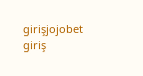girişjojobet giriş